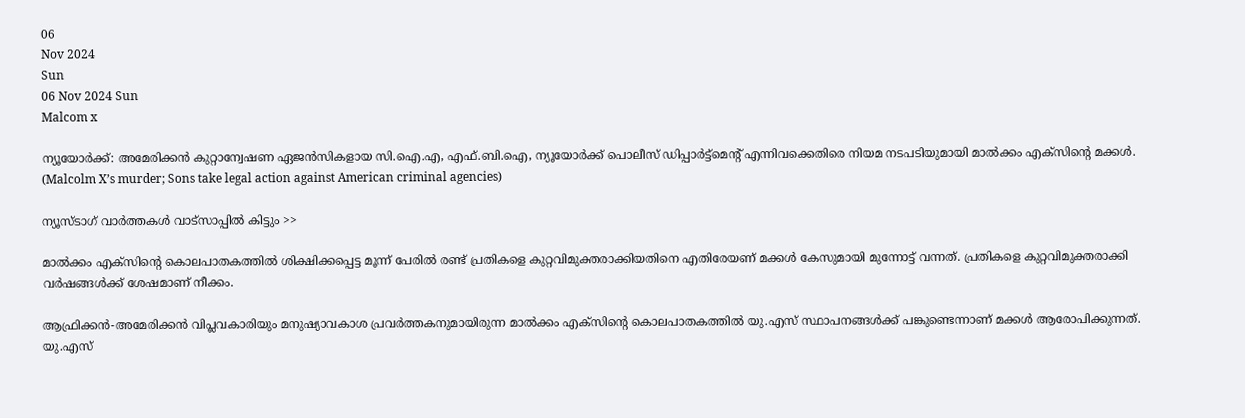06
Nov 2024
Sun
06 Nov 2024 Sun
Malcom x

ന്യൂയോര്‍ക്ക്: അമേരിക്കന്‍ കുറ്റാന്വേഷണ ഏജന്‍സികളായ സി.ഐ.എ, എഫ്.ബി.ഐ, ന്യൂയോര്‍ക്ക് പൊലീസ് ഡിപ്പാര്‍ട്ട്മെന്റ് എന്നിവക്കെതിരെ നിയമ നടപടിയുമായി മാല്‍ക്കം എക്സിന്റെ മക്കള്‍. (Malcolm X’s murder; Sons take legal action against American criminal agencies)

ന്യൂസ്ടാഗ് വാര്‍ത്തകള്‍ വാട്‌സാപ്പില്‍ കിട്ടും >>

മാല്‍ക്കം എക്‌സിന്റെ കൊലപാതകത്തില്‍ ശിക്ഷിക്കപ്പെട്ട മൂന്ന് പേരില്‍ രണ്ട് പ്രതികളെ കുറ്റവിമുക്തരാക്കിയതിനെ എതിരേയണ് മക്കള്‍ കേസുമായി മുന്നോട്ട് വന്നത്. പ്രതികളെ കുറ്റവിമുക്തരാക്കി വര്‍ഷങ്ങള്‍ക്ക് ശേഷമാണ് നീക്കം.

ആഫ്രിക്കന്‍-അമേരിക്കന്‍ വിപ്ലവകാരിയും മനുഷ്യാവകാശ പ്രവര്‍ത്തകനുമായിരുന്ന മാല്‍ക്കം എക്സിന്റെ കൊലപാതകത്തില്‍ യു.എസ് സ്ഥാപനങ്ങള്‍ക്ക് പങ്കുണ്ടെന്നാണ് മക്കള്‍ ആരോപിക്കുന്നത്. യു.എസ്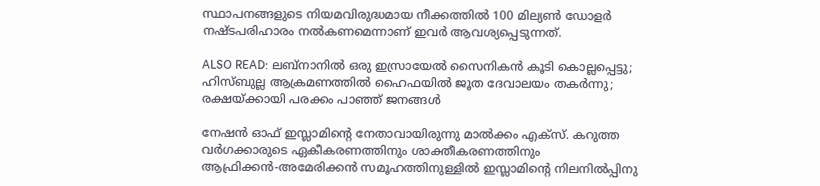സ്ഥാപനങ്ങളുടെ നിയമവിരുദ്ധമായ നീക്കത്തില്‍ 100 മില്യണ്‍ ഡോളര്‍ നഷ്ടപരിഹാരം നല്‍കണമെന്നാണ് ഇവര്‍ ആവശ്യപ്പെടുന്നത്.

ALSO READ: ലബ്‌നാനില്‍ ഒരു ഇസ്രായേല്‍ സൈനികന്‍ കൂടി കൊല്ലപ്പെട്ടു; ഹിസ്ബുല്ല ആക്രമണത്തില്‍ ഹൈഫയില്‍ ജൂത ദേവാലയം തകര്‍ന്നു; രക്ഷയ്ക്കായി പരക്കം പാഞ്ഞ് ജനങ്ങള്‍

നേഷന്‍ ഓഫ് ഇസ്ലാമിന്റെ നേതാവായിരുന്നു മാല്‍ക്കം എക്സ്. കറുത്ത വര്‍ഗക്കാരുടെ ഏകീകരണത്തിനും ശാക്തീകരണത്തിനും ആഫ്രിക്കന്‍-അമേരിക്കന്‍ സമൂഹത്തിനുള്ളില്‍ ഇസ്ലാമിന്റെ നിലനില്‍പ്പിനു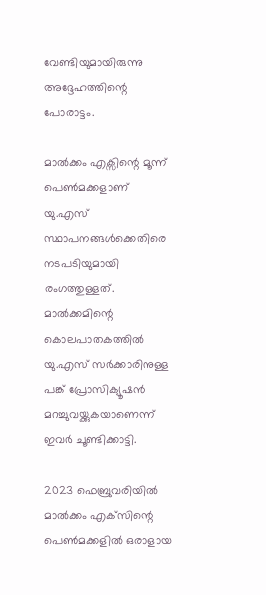വേണ്ടിയുമായിരുന്നു അദ്ദേഹത്തിന്റെ പോരാട്ടം.

മാല്‍ക്കം എക്സിന്റെ മൂന്ന് പെണ്‍മക്കളാണ് യു.എസ് സ്ഥാപനങ്ങള്‍ക്കെതിരെ നടപടിയുമായി രംഗത്തുള്ളത്. മാല്‍ക്കമിന്റെ കൊലപാതകത്തില്‍ യു.എസ് സര്‍ക്കാരിനുള്ള പങ്ക് പ്രോസിക്യൂഷന്‍ മറച്ചുവയ്ക്കുകയാണെന്ന് ഇവര്‍ ചൂണ്ടിക്കാട്ടി.

2023 ഫെബ്രുവരിയില്‍ മാല്‍ക്കം എക്‌സിന്റെ പെണ്‍മക്കളില്‍ ഒരാളായ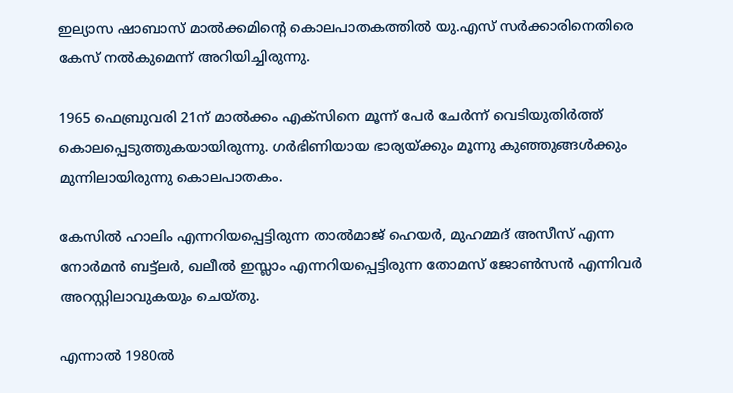ഇല്യാസ ഷാബാസ് മാല്‍ക്കമിന്റെ കൊലപാതകത്തില്‍ യു.എസ് സര്‍ക്കാരിനെതിരെ കേസ് നല്‍കുമെന്ന് അറിയിച്ചിരുന്നു.

1965 ഫെബ്രുവരി 21ന് മാല്‍ക്കം എക്സിനെ മൂന്ന് പേര്‍ ചേര്‍ന്ന് വെടിയുതിര്‍ത്ത് കൊലപ്പെടുത്തുകയായിരുന്നു. ഗര്‍ഭിണിയായ ഭാര്യയ്ക്കും മൂന്നു കുഞ്ഞുങ്ങള്‍ക്കും മുന്നിലായിരുന്നു കൊലപാതകം.

കേസില്‍ ഹാലിം എന്നറിയപ്പെട്ടിരുന്ന താല്‍മാജ് ഹെയര്‍, മുഹമ്മദ് അസീസ് എന്ന നോര്‍മന്‍ ബട്ട്ലര്‍, ഖലീല്‍ ഇസ്ലാം എന്നറിയപ്പെട്ടിരുന്ന തോമസ് ജോണ്‍സന്‍ എന്നിവര്‍ അറസ്റ്റിലാവുകയും ചെയ്തു.

എന്നാല്‍ 1980ല്‍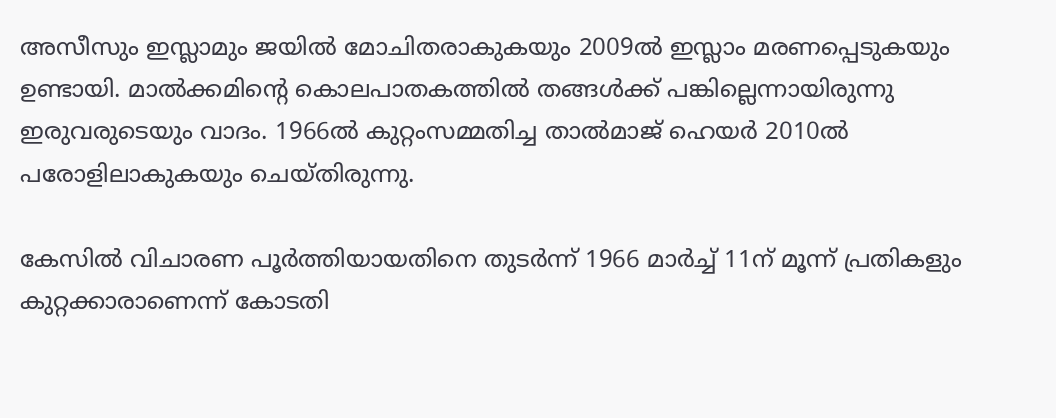അസീസും ഇസ്ലാമും ജയില്‍ മോചിതരാകുകയും 2009ല്‍ ഇസ്ലാം മരണപ്പെടുകയും ഉണ്ടായി. മാല്‍ക്കമിന്റെ കൊലപാതകത്തില്‍ തങ്ങള്‍ക്ക് പങ്കില്ലെന്നായിരുന്നു ഇരുവരുടെയും വാദം. 1966ല്‍ കുറ്റംസമ്മതിച്ച താല്‍മാജ് ഹെയര്‍ 2010ല്‍ പരോളിലാകുകയും ചെയ്തിരുന്നു.

കേസില്‍ വിചാരണ പൂര്‍ത്തിയായതിനെ തുടര്‍ന്ന് 1966 മാര്‍ച്ച് 11ന് മൂന്ന് പ്രതികളും കുറ്റക്കാരാണെന്ന് കോടതി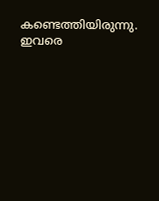കണ്ടെത്തിയിരുന്നു. ഇവരെ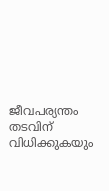ജീവപര്യന്തം തടവിന് വിധിക്കുകയും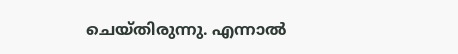ചെയ്തിരുന്നു. എന്നാല്‍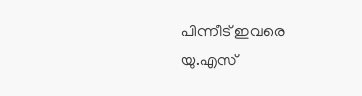പിന്നീട് ഇവരെ യു.എസ്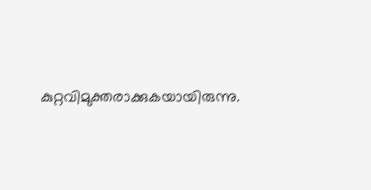കുറ്റവിമുക്തരാക്കുകയായിരുന്നു.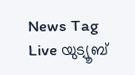News Tag Live യുട്യൂബ്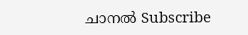ചാനല്‍ Subscribe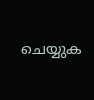ചെയ്യുക